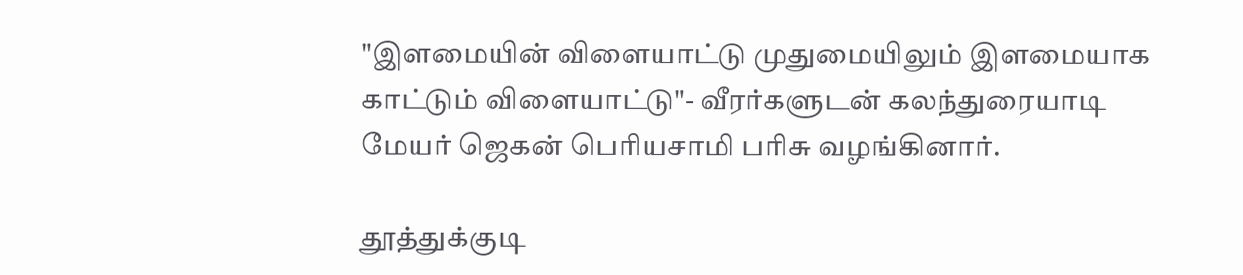"இளமையின் விளையாட்டு முதுமையிலும் இளமையாக காட்டும் விளையாட்டு"- வீரர்களுடன் கலந்துரையாடி மேயர் ஜெகன் பொியசாமி பாிசு வழங்கினார்.

தூத்துக்குடி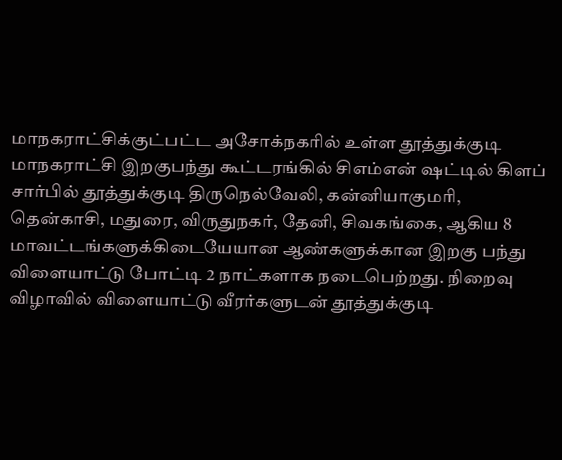மாநகராட்சிக்குட்பட்ட அசோக்நகாில் உள்ள தூத்துக்குடி மாநகராட்சி இறகுபந்து கூட்டரங்கில் சிஎம்என் ஷட்டில் கிளப் சார்பில் தூத்துக்குடி திருநெல்வேலி, கன்னியாகுமாி, தென்காசி, மதுரை, விருதுநகர், தேனி, சிவகங்கை, ஆகிய 8 மாவட்டங்களுக்கிடையேயான ஆண்களுக்கான இறகு பந்து விளையாட்டு போட்டி 2 நாட்களாக நடைபெற்றது. நிறைவு விழாவில் விளையாட்டு வீரர்களுடன் தூத்துக்குடி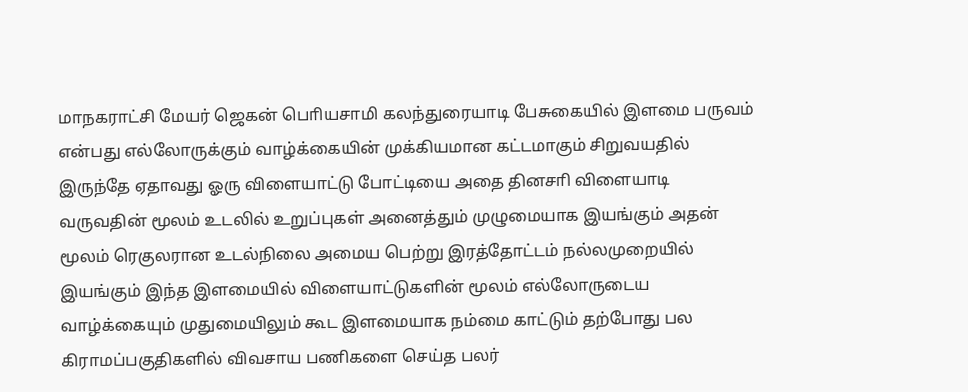மாநகராட்சி மேயர் ஜெகன் பொியசாமி கலந்துரையாடி பேசுகையில் இளமை பருவம் என்பது எல்லோருக்கும் வாழ்க்கையின் முக்கியமான கட்டமாகும் சிறுவயதில் இருந்தே ஏதாவது ஓரு விளையாட்டு போட்டியை அதை தினசாி விளையாடி வருவதின் மூலம் உடலில் உறுப்புகள் அனைத்தும் முழுமையாக இயங்கும் அதன் மூலம் ரெகுலரான உடல்நிலை அமைய பெற்று இரத்தோட்டம் நல்லமுறையில் இயங்கும் இந்த இளமையில் விளையாட்டுகளின் மூலம் எல்லோருடைய வாழ்க்கையும் முதுமையிலும் கூட இளமையாக நம்மை காட்டும் தற்போது பல கிராமப்பகுதிகளில் விவசாய பணிகளை செய்த பலர்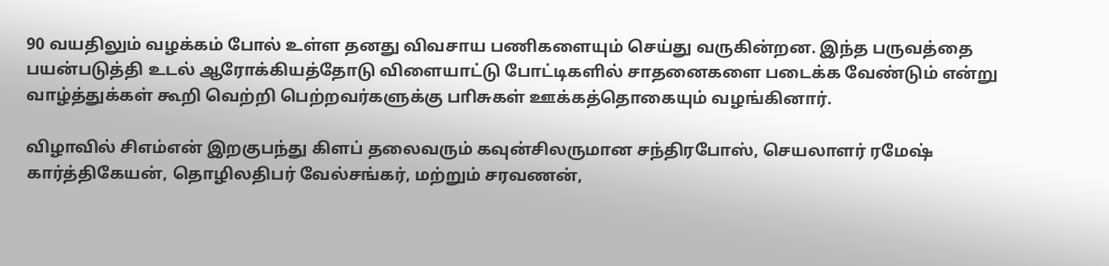90 வயதிலும் வழக்கம் போல் உள்ள தனது விவசாய பணிகளையும் செய்து வருகின்றன. இந்த பருவத்தை பயன்படுத்தி உடல் ஆரோக்கியத்தோடு விளையாட்டு போட்டிகளில் சாதனைகளை படைக்க வேண்டும் என்று வாழ்த்துக்கள் கூறி வெற்றி பெற்றவர்களுக்கு பாிசுகள் ஊக்கத்தொகையும் வழங்கினார்.

விழாவில் சிஎம்என் இறகுபந்து கிளப் தலைவரும் கவுன்சிலருமான சந்திரபோஸ், செயலாளர் ரமேஷ் கார்த்திகேயன், தொழிலதிபர் வேல்சங்கர், மற்றும் சரவணன்,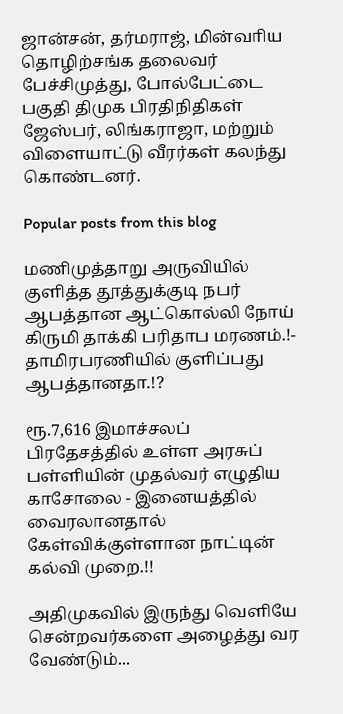ஜான்சன், தர்மராஜ், மின்வாிய தொழிற்சங்க தலைவர் பேச்சிமுத்து, போல்பேட்டை பகுதி திமுக பிரதிநிதிகள் ஜேஸ்பர், லிங்கராஜா, மற்றும் விளையாட்டு வீரர்கள் கலந்து கொண்டனர்.

Popular posts from this blog

மணிமுத்தாறு அருவியில் குளித்த தூத்துக்குடி நபர் ஆபத்தான ஆட்கொல்லி நோய் கிருமி தாக்கி பரிதாப மரணம்.!- தாமிரபரணியில் குளிப்பது ஆபத்தானதா.!?

ரூ.7,616 இமாச்சலப் பிரதேசத்தில் உள்ள அரசுப் பள்ளியின் முதல்வர் எழுதிய காசோலை - இனையத்தில் வைரலானதால் கேள்விக்குள்ளான நாட்டின் கல்வி முறை.!!

அதிமுகவில் இருந்து வெளியே சென்றவர்களை அழைத்து வர வேண்டும்...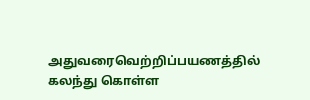அதுவரைவெற்றிப்பயணத்தில் கலந்து கொள்ள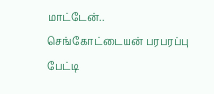மாட்டேன்.. செங்கோட்டையன் பரபரப்பு பேட்டி